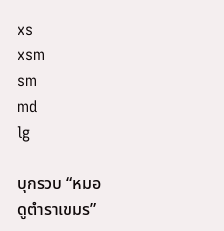xs
xsm
sm
md
lg

บุกรวบ “หมอดูตำราเขมร”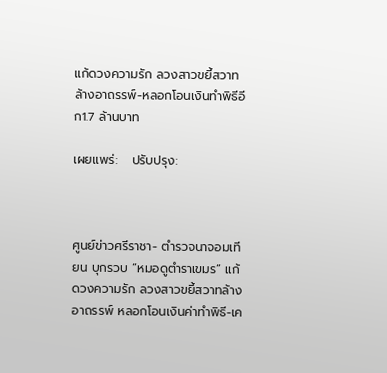แก้ดวงความรัก ลวงสาวขยี้สวาทล้างอาถรรพ์-หลอกโอนเงินทำพิธีอีก1.7 ล้านบาท

เผยแพร่:   ปรับปรุง:



ศูนย์ข่าวศรีราชา- ตำรวจนาจอมเทียน บุกรวบ “หมอดูตำราเขมร” แก้ดวงความรัก ลวงสาวขยี้สวาทล้างอาถรรพ์ หลอกโอนเงินค่าทำพิธี-เค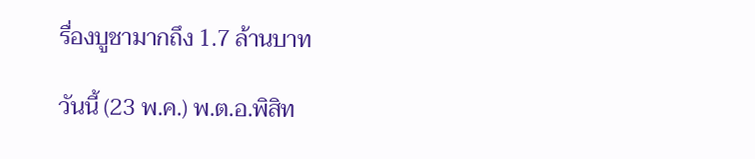รื่องบูชามากถึง 1.7 ล้านบาท

วันนี้ (23 พ.ค.) พ.ต.อ.พิสิท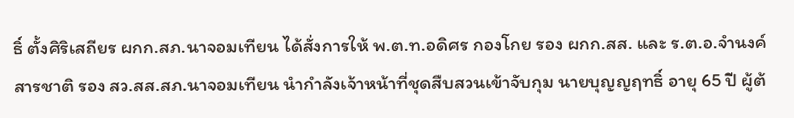ธิ์ ตั้งศิริเสถียร ผกก.สภ.นาจอมเทียน ได้สั่งการให้ พ.ต.ท.อดิศร กองโกย รอง ผกก.สส. และ ร.ต.อ.จำนงค์ สารชาติ รอง สว.สส.สภ.นาจอมเทียน นำกำลังเจ้าหน้าที่ชุดสืบสวนเข้าจับกุม นายบุญญฤทธิ์ อายุ 65 ปี ผู้ต้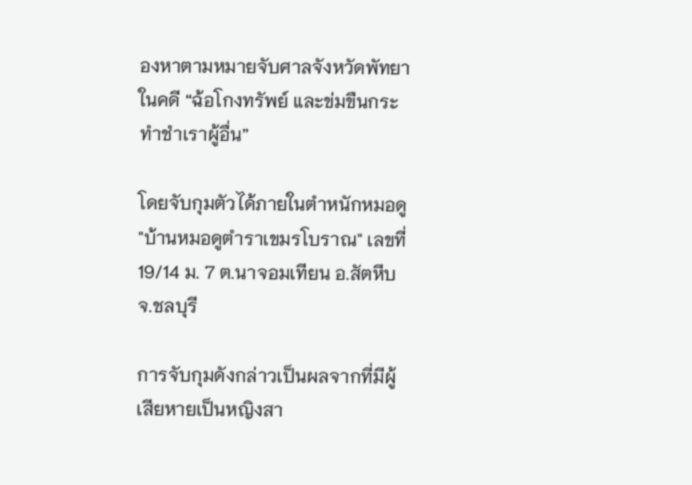องหาตามหมายจับศาลจังหวัดพัทยา ในคดี “ฉ้อโกงทรัพย์ และข่มขืนกระทำชำเราผู้อื่น”

โดยจับกุมตัวได้ภายในตำหนักหมอดู "บ้านหมอดูตำราเขมรโบราณ" เลขที่ 19/14 ม. 7 ต.นาจอมเทียน อ.สัตหีบ จ.ชลบุรี

การจับกุมดังกล่าวเป็นผลจากที่มีผู้เสียหายเป็นหญิงสา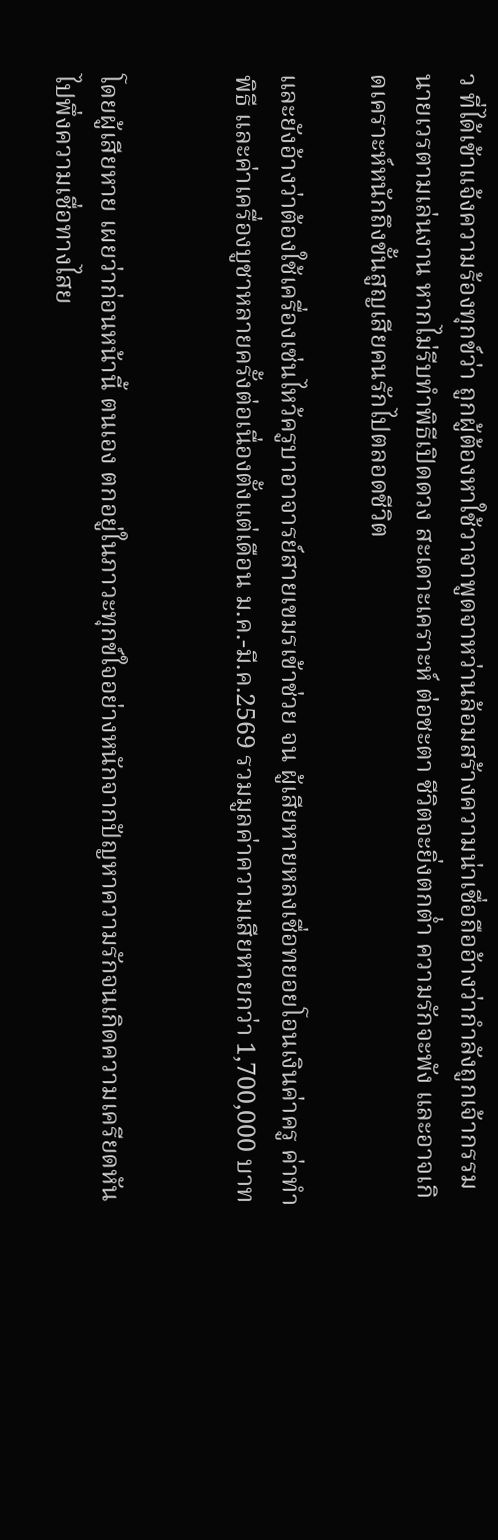ว ที่ได้เข้าแจ้งความร้องทุกข์ว่า ถูกผู้ต้องหาใช้วาจาพูดจาหว่านล้อมสร้างความน่าเชื่อถืออ้างว่ากำลังถูกเจ้ากรรมนายเวรตามเล่นงาน หากไม่รีบทำพิธีเปิดดวง สะเดาะเคราะห์ ต่อชะตา ชีวิตจะยิ่งตกต่ำ ความรักจะพัง และอาจเกิดเคราะห์หนักถึงขั้นสูญเสียคนรักไปตลอดชีวิต

และยังอ้างว่าต้องใช้เครื่องเซ่นไหว้ครูบาอาจารย์สายเขมรเข้าช่วย จน ผู้เสียหายหลงเชื่อทยอยโอนเงินค่าครู ค่าทำพิธี และค่าเครื่องบูชาหลายครั้งต่อเนื่องตั้งแต่เดือน ม.ค.-มี.ค.2569 รวมมูลค่าความเสียหายกว่า 1,700,000 บาท


โดยผู้เสียหาย เผยว่าก่อนหน้านี้ ตนเอง ตกอยู่ในภาวะทุกข์ใจอย่างหนักจากปัญหาความรักจนเกิดความเครียดหันไปพึ่งความเชื่อทางไสย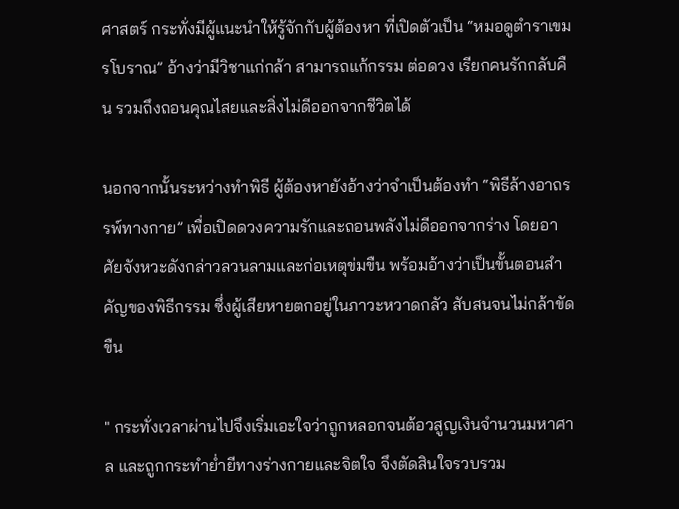ศาสตร์ กระทั่งมีผู้แนะนำให้รู้จักกับผู้ต้องหา ที่เปิดตัวเป็น “หมอดูตำราเขมรโบราณ” อ้างว่ามีวิชาแก่กล้า สามารถแก้กรรม ต่อดวง เรียกคนรักกลับคืน รวมถึงถอนคุณไสยและสิ่งไม่ดีออกจากชีวิตได้

นอกจากนั้นระหว่างทำพิธี ผู้ต้องหายังอ้างว่าจำเป็นต้องทำ “พิธีล้างอาถรรพ์ทางกาย” เพื่อเปิดดวงความรักและถอนพลังไม่ดีออกจากร่าง โดยอาศัยจังหวะดังกล่าวลวนลามและก่อเหตุข่มขืน พร้อมอ้างว่าเป็นขั้นตอนสำคัญของพิธีกรรม ซึ่งผู้เสียหายตกอยู่ในภาวะหวาดกลัว สับสนจนไม่กล้าขัดขืน

" กระทั่งเวลาผ่านไปจึงเริ่มเอะใจว่าถูกหลอกจนต้อวสูญเงินจำนวนมหาศาล และถูกกระทำย่ำยีทางร่างกายและจิตใจ จึงตัดสินใจรวบรวม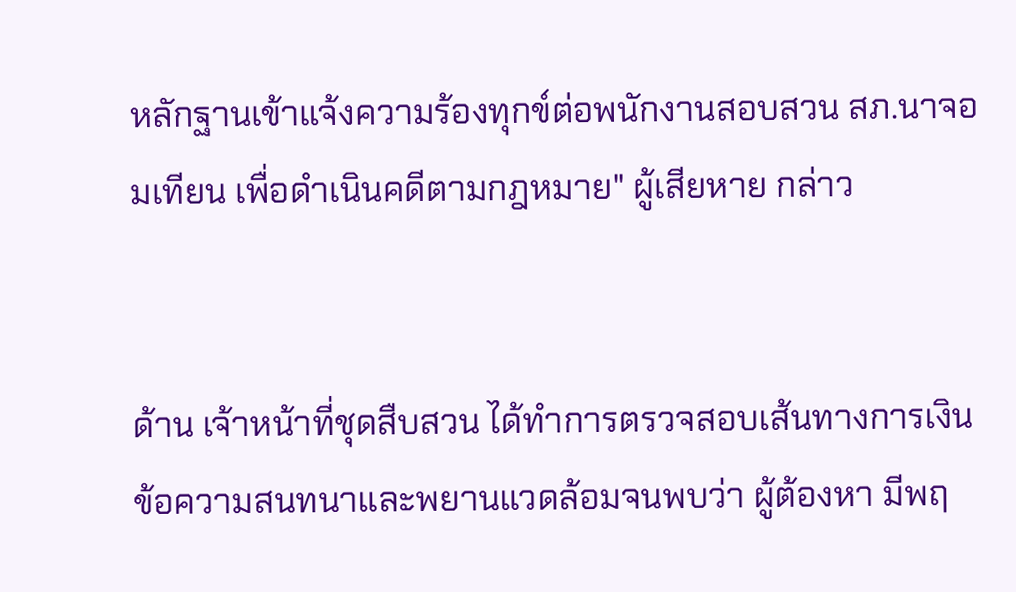หลักฐานเข้าแจ้งความร้องทุกข์ต่อพนักงานสอบสวน สภ.นาจอมเทียน เพื่อดำเนินคดีตามกฎหมาย" ผู้เสียหาย กล่าว


ด้าน เจ้าหน้าที่ชุดสืบสวน ได้ทำการตรวจสอบเส้นทางการเงิน ข้อความสนทนาและพยานแวดล้อมจนพบว่า ผู้ต้องหา มีพฤ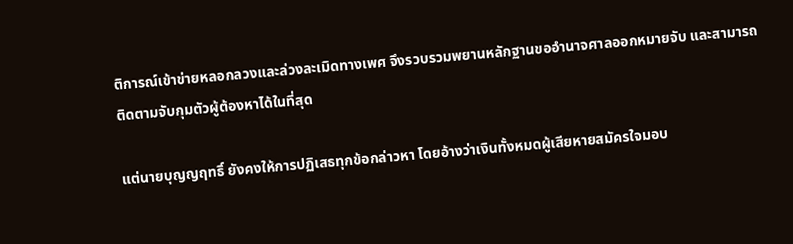ติการณ์เข้าข่ายหลอกลวงและล่วงละเมิดทางเพศ จึงรวบรวมพยานหลักฐานขออำนาจศาลออกหมายจับ และสามารถติดตามจับกุมตัวผู้ต้องหาได้ในที่สุด

แต่นายบุญญฤทธิ์ ยังคงให้การปฏิเสธทุกข้อกล่าวหา โดยอ้างว่าเงินทั้งหมดผู้เสียหายสมัครใจมอบ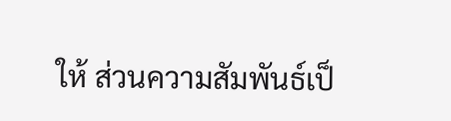ให้ ส่วนความสัมพันธ์เป็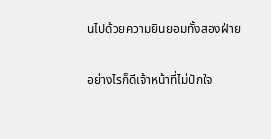นไปด้วยความยินยอมทั้งสองฝ่าย

อย่างไรก็ดีเจ้าหน้าที่ไม่ปักใจ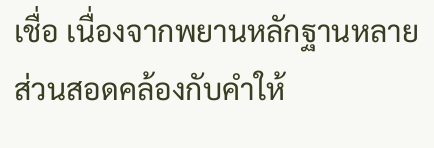เชื่อ เนื่องจากพยานหลักฐานหลายส่วนสอดคล้องกับคำให้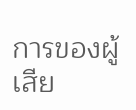การของผู้เสีย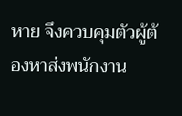หาย จึงควบคุมตัวผู้ต้องหาส่งพนักงาน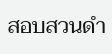สอบสวนดำ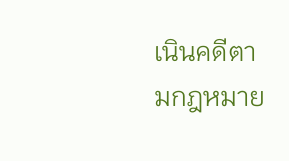เนินคดีตามกฎหมาย